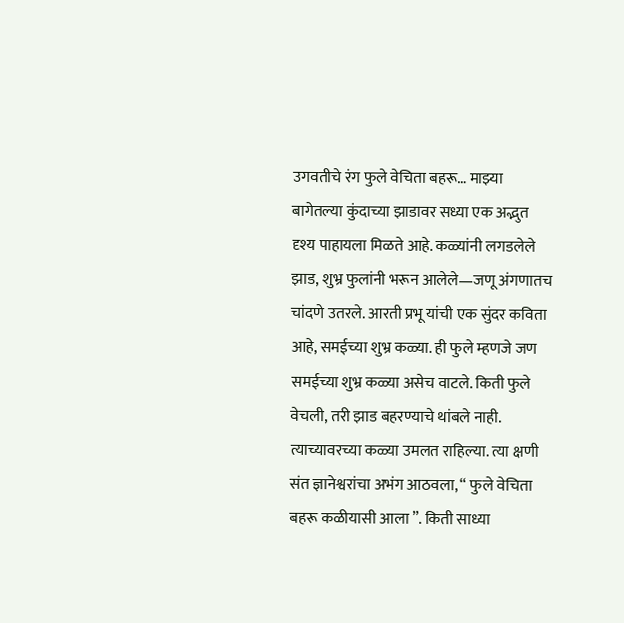उगवतीचे रंग फुले वेचिता बहरू… माझ्या बागेतल्या कुंदाच्या झाडावर सध्या एक अद्भुत दृश्य पाहायला मिळते आहे. कळ्यांनी लगडलेले झाड, शुभ्र फुलांनी भरून आलेले—जणू अंगणातच चांदणे उतरले. आरती प्रभू यांची एक सुंदर कविता आहे, समईच्या शुभ्र कळ्या. ही फुले म्हणजे जण समईच्या शुभ्र कळ्या असेच वाटले. किती फुले वेचली, तरी झाड बहरण्याचे थांबले नाही. त्याच्यावरच्या कळ्या उमलत राहिल्या. त्या क्षणी संत ज्ञानेश्वरांचा अभंग आठवला, “ फुले वेचिता बहरू कळीयासी आला ”. किती साध्या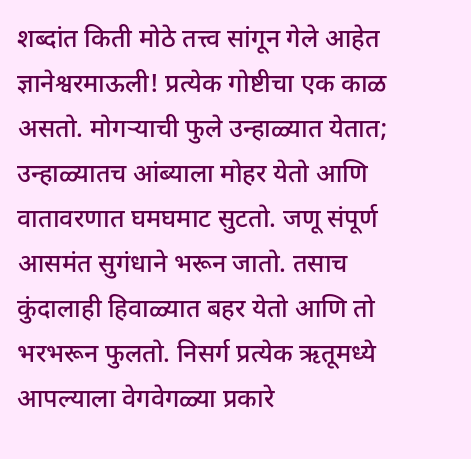शब्दांत किती मोठे तत्त्व सांगून गेले आहेत ज्ञानेश्वरमाऊली! प्रत्येक गोष्टीचा एक काळ असतो. मोगऱ्याची फुले उन्हाळ्यात येतात; उन्हाळ्यातच आंब्याला मोहर येतो आणि वातावरणात घमघमाट सुटतो. जणू संपूर्ण आसमंत सुगंधाने भरून जातो. तसाच कुंदालाही हिवाळ्यात बहर येतो आणि तो भरभरून फुलतो. निसर्ग प्रत्येक ऋतूमध्ये आपल्याला वेगवेगळ्या प्रकारे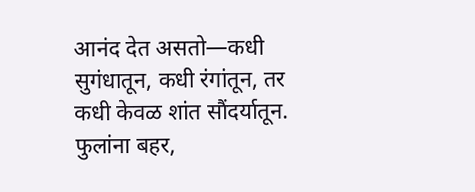आनंद देत असतो—कधी सुगंधातून, कधी रंगांतून, तर कधी केवळ शांत सौंदर्यातून. फुलांना बहर,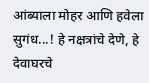आंब्याला मोहर आणि हवेला सुगंध...! हे नक्षत्रांचे देणे, हे देवाघरचे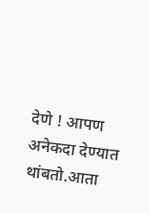देणे ! आपण अनेकदा देण्यात थांबतो.आता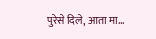पुरेसे दिले, आता मा...